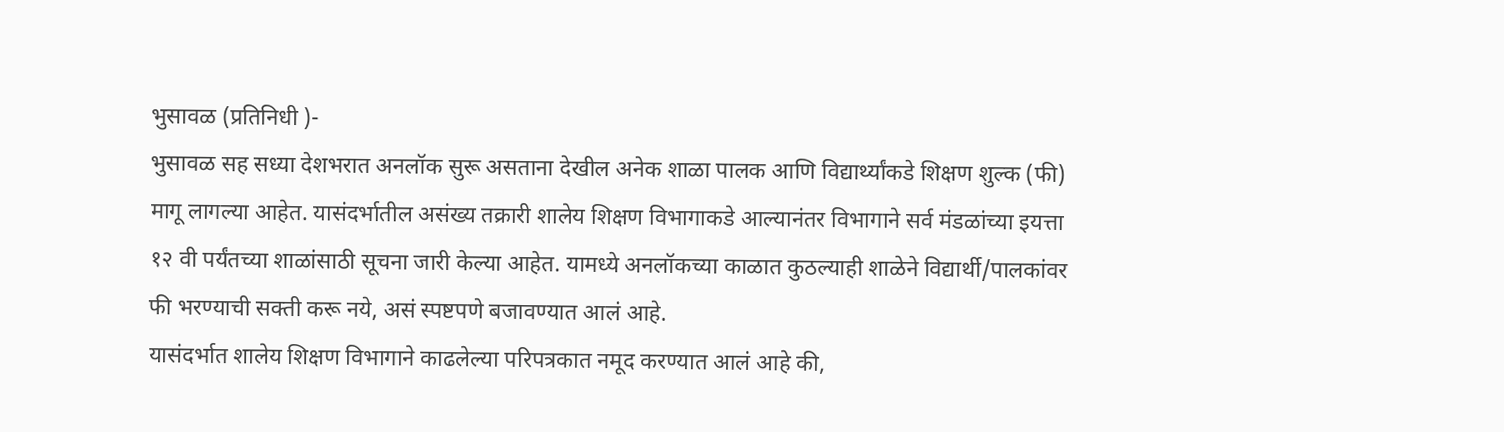भुसावळ (प्रतिनिधी )-
भुसावळ सह सध्या देशभरात अनलॉक सुरू असताना देखील अनेक शाळा पालक आणि विद्यार्थ्यांकडे शिक्षण शुल्क (फी) मागू लागल्या आहेत. यासंदर्भातील असंख्य तक्रारी शालेय शिक्षण विभागाकडे आल्यानंतर विभागाने सर्व मंडळांच्या इयत्ता १२ वी पर्यंतच्या शाळांसाठी सूचना जारी केल्या आहेत. यामध्ये अनलॉकच्या काळात कुठल्याही शाळेने विद्यार्थी/पालकांवर फी भरण्याची सक्ती करू नये, असं स्पष्टपणे बजावण्यात आलं आहे.
यासंदर्भात शालेय शिक्षण विभागाने काढलेल्या परिपत्रकात नमूद करण्यात आलं आहे की,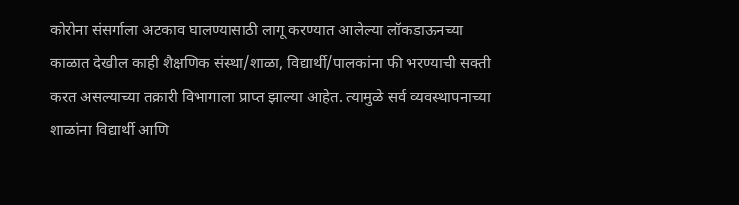कोरोना संसर्गाला अटकाव घालण्यासाठी लागू करण्यात आलेल्या लॉकडाऊनच्या काळात देखील काही शैक्षणिक संस्था/शाळा, विद्यार्थी/पालकांना फी भरण्याची सक्ती करत असल्याच्या तक्रारी विभागाला प्राप्त झाल्या आहेत. त्यामुळे सर्व व्यवस्थापनाच्या शाळांना विद्यार्थी आणि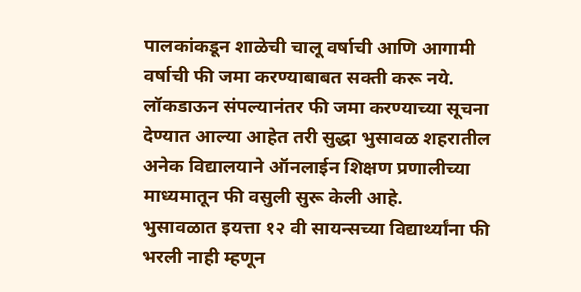पालकांकडून शाळेची चालू वर्षाची आणि आगामी वर्षाची फी जमा करण्याबाबत सक्ती करू नये. लॉकडाऊन संपल्यानंतर फी जमा करण्याच्या सूचना देण्यात आल्या आहेत तरी सुद्धा भुसावळ शहरातील अनेक विद्यालयाने ऑनलाईन शिक्षण प्रणालीच्या माध्यमातून फी वसुली सुरू केली आहे.
भुसावळात इयत्ता १२ वी सायन्सच्या विद्यार्थ्यांना फी भरली नाही म्हणून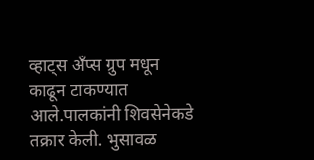व्हाट्स अँप्स ग्रुप मधून काढून टाकण्यात आले.पालकांनी शिवसेनेकडे तक्रार केली. भुसावळ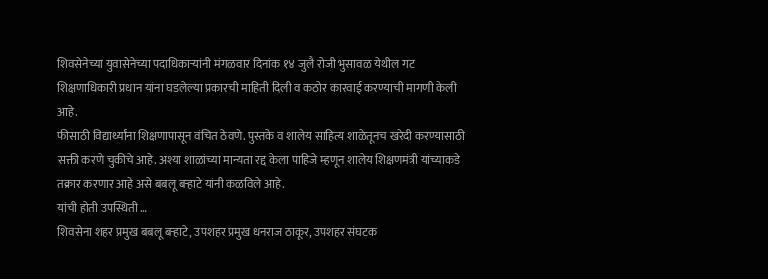शिवसेनेच्या युवासेनेच्या पदाधिकाऱ्यांनी मंगळवार दिनांक १४ जुलै रोजी भुसावळ येथील गट शिक्षणाधिकारी प्रधान यांना घडलेल्या प्रकारची माहिती दिली व कठोर कारवाई करण्याची मागणी केली आहे.
फीसाठी विद्यार्थ्यांना शिक्षणापासून वंचित ठेवणे. पुस्तके व शालेय साहित्य शाळेतूनच खरेदी करण्यासाठी सक्ती करणे चुकीचे आहे. अश्या शाळांच्या मान्यता रद्द केला पाहिजे म्हणून शालेय शिक्षणमंत्री यांच्याकडे तक्रार करणार आहे असे बबलू बऱ्हाटे यांनी कळविले आहे.
यांची होती उपस्थिती …
शिवसेना शहर प्रमुख बबलू बऱ्हाटे, उपशहर प्रमुख धनराज ठाकूर, उपशहर संघटक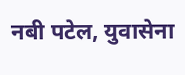नबी पटेल, युवासेना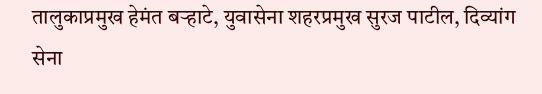तालुकाप्रमुख हेमंत बऱ्हाटे, युवासेना शहरप्रमुख सुरज पाटील, दिव्यांग सेना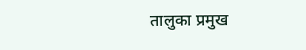तालुका प्रमुख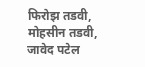फिरोझ तडवी, मोहसीन तडवी, जावेद पटेल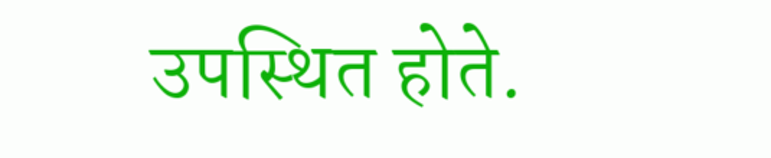उपस्थित होते.